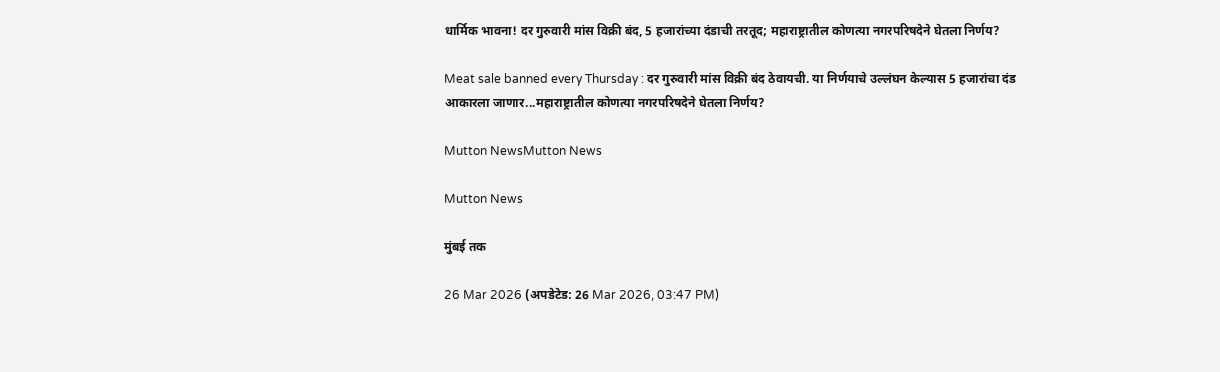धार्मिक भावना! दर गुरुवारी मांस विक्री बंद, 5 हजारांच्या दंडाची तरतूद; महाराष्ट्रातील कोणत्या नगरपरिषदेने घेतला निर्णय?

Meat sale banned every Thursday : दर गुरुवारी मांस विक्री बंद ठेवायची. या निर्णयाचे उल्लंघन केल्यास 5 हजारांचा दंड आकारला जाणार...महाराष्ट्रातील कोणत्या नगरपरिषदेने घेतला निर्णय?

Mutton NewsMutton News

Mutton News

मुंबई तक

26 Mar 2026 (अपडेटेड: 26 Mar 2026, 03:47 PM)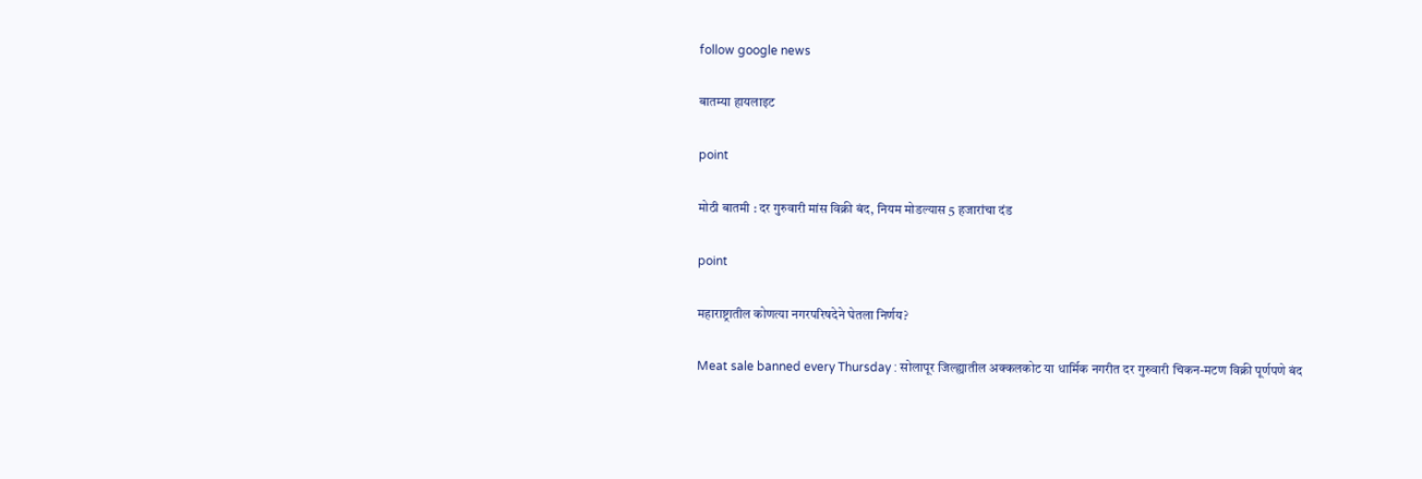follow google news

बातम्या हायलाइट

point

मोठी बातमी : दर गुरुवारी मांस विक्री बंद, नियम मोडल्यास 5 हजारांचा दंड

point

महाराष्ट्रातील कोणत्या नगरपरिषदेने घेतला निर्णय?

Meat sale banned every Thursday : सोलापूर जिल्ह्यातील अक्कलकोट या धार्मिक नगरीत दर गुरुवारी चिकन-मटण विक्री पूर्णपणे बंद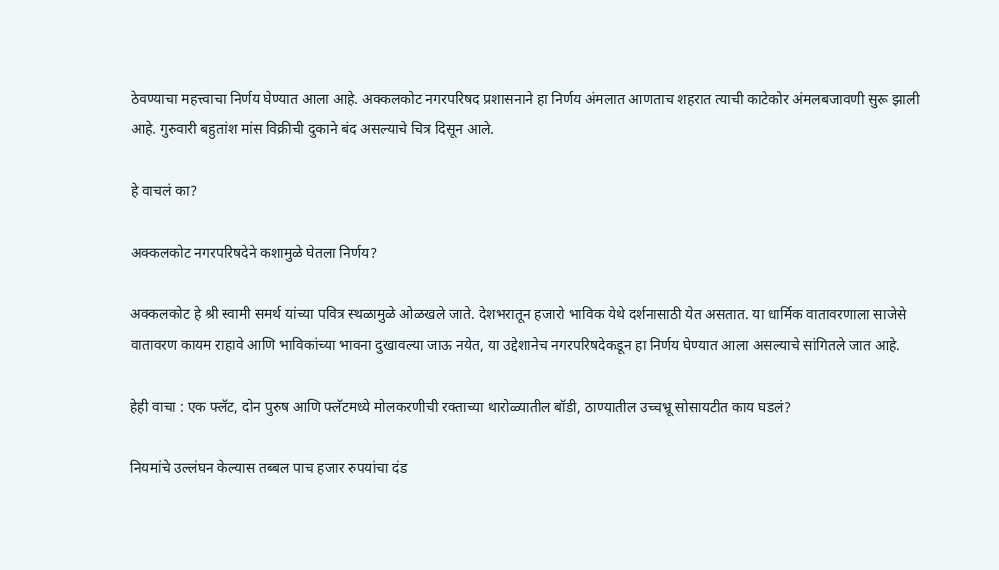ठेवण्याचा महत्त्वाचा निर्णय घेण्यात आला आहे. अक्कलकोट नगरपरिषद प्रशासनाने हा निर्णय अंमलात आणताच शहरात त्याची काटेकोर अंमलबजावणी सुरू झाली आहे. गुरुवारी बहुतांश मांस विक्रीची दुकाने बंद असल्याचे चित्र दिसून आले.

हे वाचलं का?

अक्कलकोट नगरपरिषदेने कशामुळे घेतला निर्णय?

अक्कलकोट हे श्री स्वामी समर्थ यांच्या पवित्र स्थळामुळे ओळखले जाते. देशभरातून हजारो भाविक येथे दर्शनासाठी येत असतात. या धार्मिक वातावरणाला साजेसे वातावरण कायम राहावे आणि भाविकांच्या भावना दुखावल्या जाऊ नयेत, या उद्देशानेच नगरपरिषदेकडून हा निर्णय घेण्यात आला असल्याचे सांगितले जात आहे.

हेही वाचा : एक फ्लॅट, दोन पुरुष आणि फ्लॅटमध्ये मोलकरणीची रक्ताच्या थारोळ्यातील बॉडी, ठाण्यातील उच्चभ्रू सोसायटीत काय घडलं?

नियमांचे उल्लंघन केल्यास तब्बल पाच हजार रुपयांचा दंड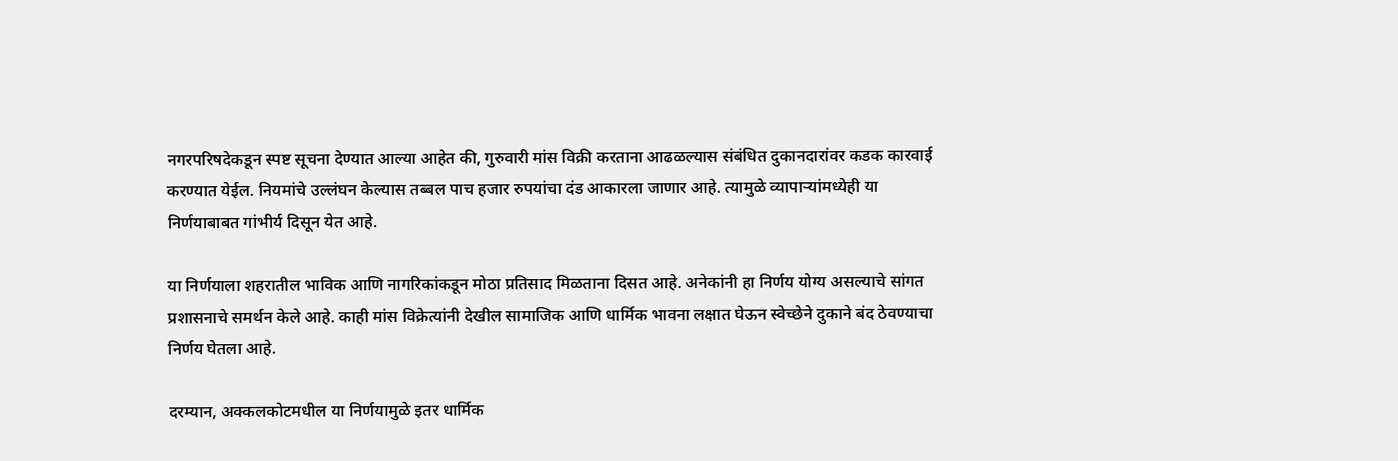नगरपरिषदेकडून स्पष्ट सूचना देण्यात आल्या आहेत की, गुरुवारी मांस विक्री करताना आढळल्यास संबंधित दुकानदारांवर कडक कारवाई करण्यात येईल. नियमांचे उल्लंघन केल्यास तब्बल पाच हजार रुपयांचा दंड आकारला जाणार आहे. त्यामुळे व्यापाऱ्यांमध्येही या निर्णयाबाबत गांभीर्य दिसून येत आहे.

या निर्णयाला शहरातील भाविक आणि नागरिकांकडून मोठा प्रतिसाद मिळताना दिसत आहे. अनेकांनी हा निर्णय योग्य असल्याचे सांगत प्रशासनाचे समर्थन केले आहे. काही मांस विक्रेत्यांनी देखील सामाजिक आणि धार्मिक भावना लक्षात घेऊन स्वेच्छेने दुकाने बंद ठेवण्याचा निर्णय घेतला आहे.

दरम्यान, अक्कलकोटमधील या निर्णयामुळे इतर धार्मिक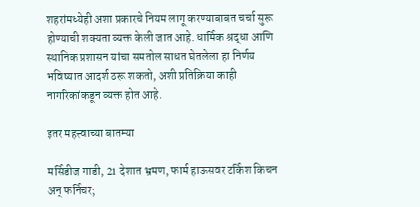शहरांमध्येही अशा प्रकारचे नियम लागू करण्याबाबत चर्चा सुरू होण्याची शक्यता व्यक्त केली जात आहे. धार्मिक श्रद्धा आणि स्थानिक प्रशासन यांचा समतोल साधत घेतलेला हा निर्णय भविष्यात आदर्श ठरू शकतो, अशी प्रतिक्रिया काही नागरिकांकडून व्यक्त होत आहे.

इतर महत्त्वाच्या बातम्या

मर्सिडीज गाडी, 21 देशात भ्रमण, फार्म हाऊसवर टर्किश किचन अन् फर्निचर;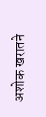अशोक खरातने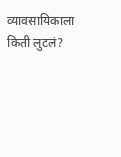व्यावसायिकाला किती लुटलं?